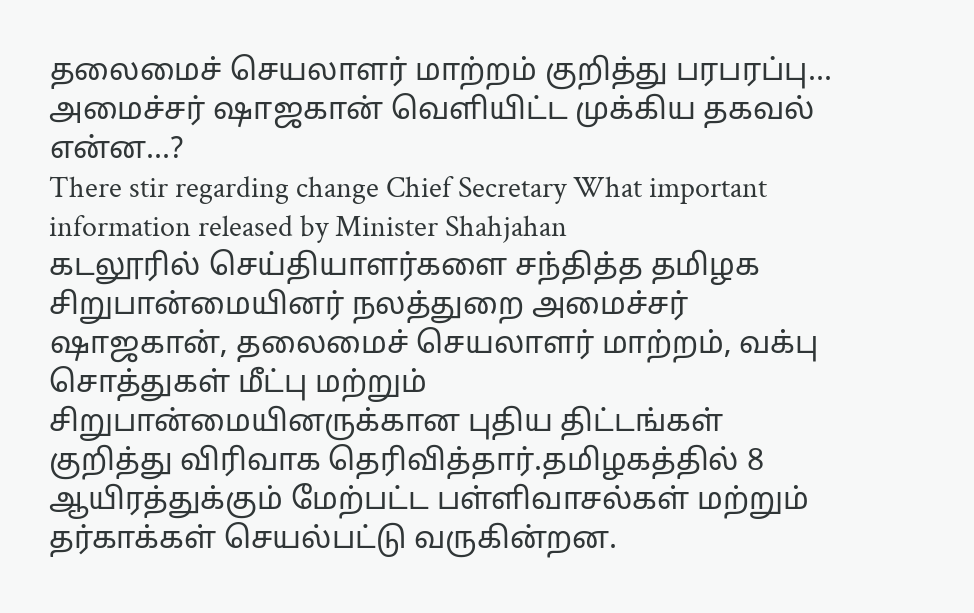தலைமைச் செயலாளர் மாற்றம் குறித்து பரபரப்பு... அமைச்சர் ஷாஜகான் வெளியிட்ட முக்கிய தகவல் என்ன...?
There stir regarding change Chief Secretary What important information released by Minister Shahjahan
கடலூரில் செய்தியாளர்களை சந்தித்த தமிழக சிறுபான்மையினர் நலத்துறை அமைச்சர் ஷாஜகான், தலைமைச் செயலாளர் மாற்றம், வக்பு சொத்துகள் மீட்பு மற்றும் சிறுபான்மையினருக்கான புதிய திட்டங்கள் குறித்து விரிவாக தெரிவித்தார்.தமிழகத்தில் 8 ஆயிரத்துக்கும் மேற்பட்ட பள்ளிவாசல்கள் மற்றும் தர்காக்கள் செயல்பட்டு வருகின்றன.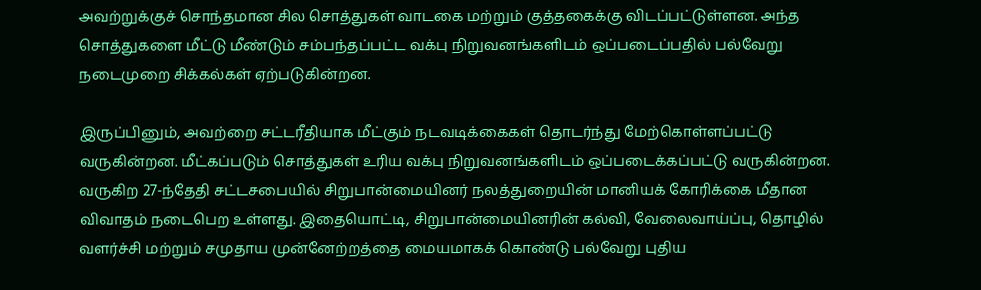அவற்றுக்குச் சொந்தமான சில சொத்துகள் வாடகை மற்றும் குத்தகைக்கு விடப்பட்டுள்ளன. அந்த சொத்துகளை மீட்டு மீண்டும் சம்பந்தப்பட்ட வக்பு நிறுவனங்களிடம் ஒப்படைப்பதில் பல்வேறு நடைமுறை சிக்கல்கள் ஏற்படுகின்றன.

இருப்பினும், அவற்றை சட்டரீதியாக மீட்கும் நடவடிக்கைகள் தொடர்ந்து மேற்கொள்ளப்பட்டு வருகின்றன. மீட்கப்படும் சொத்துகள் உரிய வக்பு நிறுவனங்களிடம் ஒப்படைக்கப்பட்டு வருகின்றன.
வருகிற 27-ந்தேதி சட்டசபையில் சிறுபான்மையினர் நலத்துறையின் மானியக் கோரிக்கை மீதான விவாதம் நடைபெற உள்ளது. இதையொட்டி, சிறுபான்மையினரின் கல்வி, வேலைவாய்ப்பு, தொழில் வளர்ச்சி மற்றும் சமுதாய முன்னேற்றத்தை மையமாகக் கொண்டு பல்வேறு புதிய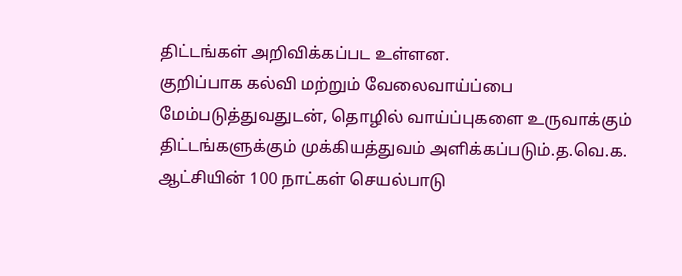திட்டங்கள் அறிவிக்கப்பட உள்ளன.
குறிப்பாக கல்வி மற்றும் வேலைவாய்ப்பை மேம்படுத்துவதுடன், தொழில் வாய்ப்புகளை உருவாக்கும் திட்டங்களுக்கும் முக்கியத்துவம் அளிக்கப்படும்.த.வெ.க. ஆட்சியின் 100 நாட்கள் செயல்பாடு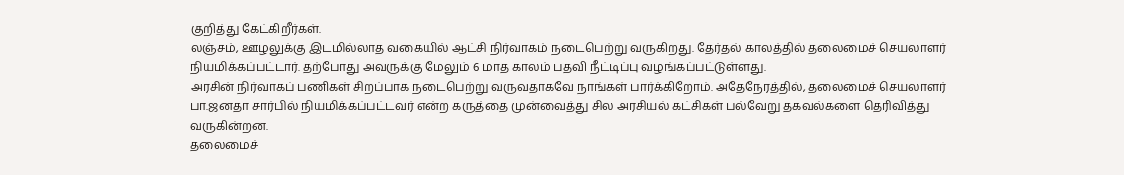குறித்து கேட்கிறீர்கள்.
லஞ்சம், ஊழலுக்கு இடமில்லாத வகையில் ஆட்சி நிர்வாகம் நடைபெற்று வருகிறது. தேர்தல் காலத்தில் தலைமைச் செயலாளர் நியமிக்கப்பட்டார். தற்போது அவருக்கு மேலும் 6 மாத காலம் பதவி நீட்டிப்பு வழங்கப்பட்டுள்ளது.
அரசின் நிர்வாகப் பணிகள் சிறப்பாக நடைபெற்று வருவதாகவே நாங்கள் பார்க்கிறோம். அதேநேரத்தில், தலைமைச் செயலாளர் பா.ஜனதா சார்பில் நியமிக்கப்பட்டவர் என்ற கருத்தை முன்வைத்து சில அரசியல் கட்சிகள் பல்வேறு தகவல்களை தெரிவித்து வருகின்றன.
தலைமைச்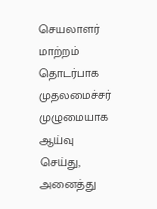செயலாளர் மாற்றம் தொடர்பாக முதலமைச்சர் முழுமையாக ஆய்வு செய்து, அனைத்து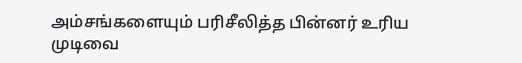அம்சங்களையும் பரிசீலித்த பின்னர் உரிய முடிவை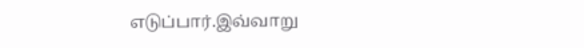எடுப்பார்.இவ்வாறு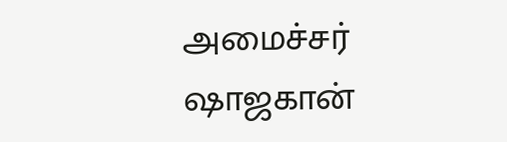அமைச்சர் ஷாஜகான்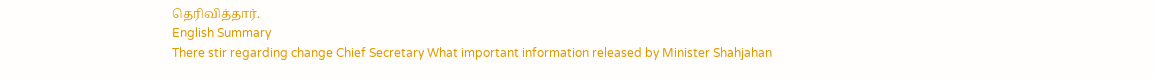தெரிவித்தார்.
English Summary
There stir regarding change Chief Secretary What important information released by Minister Shahjahan